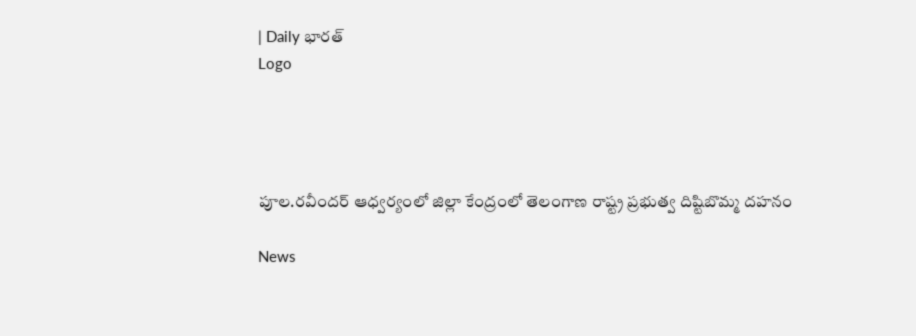| Daily భారత్
Logo




పూల.రవీందర్ ఆధ్వర్యంలో జిల్లా కేంద్రంలో తెలంగాణ రాష్ట్ర ప్రభుత్వ దిష్టిబొమ్మ దహనం

News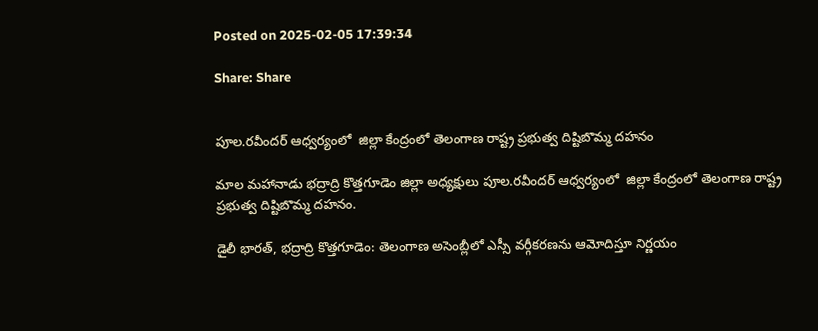Posted on 2025-02-05 17:39:34

Share: Share


పూల.రవీందర్ ఆధ్వర్యంలో  జిల్లా కేంద్రంలో తెలంగాణ రాష్ట్ర ప్రభుత్వ దిష్టిబొమ్మ దహనం

మాల మహానాడు భద్రాద్రి కొత్తగూడెం జిల్లా అధ్యక్షులు పూల.రవీందర్ ఆధ్వర్యంలో  జిల్లా కేంద్రంలో తెలంగాణ రాష్ట్ర ప్రభుత్వ దిష్టిబొమ్మ దహనం.

డైలీ భారత్, భద్రాద్రి కొత్తగూడెం: తెలంగాణ అసెంబ్లీలో ఎస్సీ వర్గీకరణను ఆమోదిస్తూ నిర్ణయం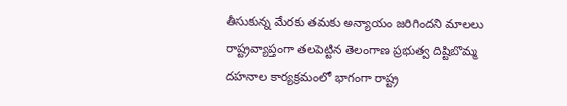తీసుకున్న మేరకు తమకు అన్యాయం జరిగిందని మాలలు రాష్ట్రవ్యాప్తంగా తలపెట్టిన తెలంగాణ ప్రభుత్వ దిష్టిబొమ్మ దహనాల కార్యక్రమంలో భాగంగా రాష్ట్ర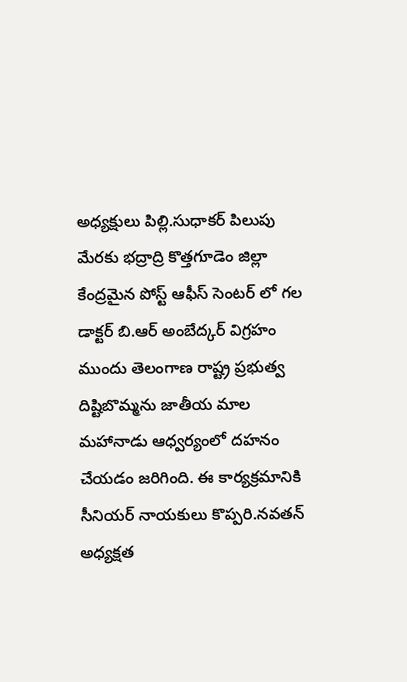అధ్యక్షులు పిల్లి.సుధాకర్ పిలుపు మేరకు భద్రాద్రి కొత్తగూడెం జిల్లా కేంద్రమైన పోస్ట్ ఆఫీస్ సెంటర్ లో గల డాక్టర్ బి.ఆర్ అంబేద్కర్ విగ్రహం ముందు తెలంగాణ రాష్ట్ర ప్రభుత్వ దిష్టిబొమ్మను జాతీయ మాల మహానాడు ఆధ్వర్యంలో దహనం చేయడం జరిగింది. ఈ కార్యక్రమానికి సీనియర్ నాయకులు కొప్పరి.నవతన్ అధ్యక్షత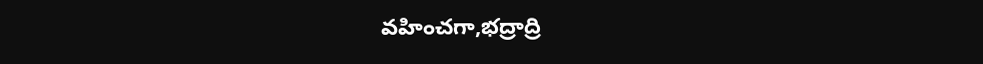వహించగా,భద్రాద్రి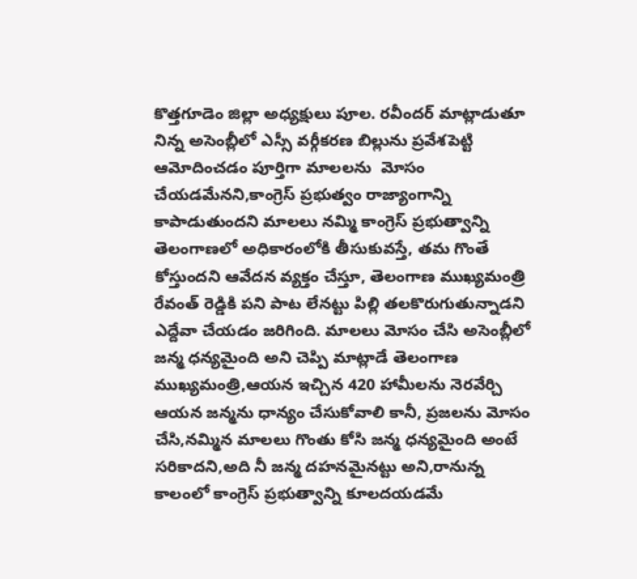కొత్తగూడెం జిల్లా అధ్యక్షులు పూల. రవీందర్ మాట్లాడుతూ నిన్న అసెంబ్లీలో ఎస్సీ వర్గీకరణ బిల్లును ప్రవేశపెట్టి ఆమోదించడం పూర్తిగా మాలలను  మోసం చేయడమేనని,కాంగ్రెస్ ప్రభుత్వం రాజ్యాంగాన్ని కాపాడుతుందని మాలలు నమ్మి కాంగ్రెస్ ప్రభుత్వాన్ని తెలంగాణలో అధికారంలోకి తీసుకువస్తే, తమ గొంతే కోస్తుందని ఆవేదన వ్యక్తం చేస్తూ, తెలంగాణ ముఖ్యమంత్రి రేవంత్ రెడ్డికి పని పాట లేనట్టు పిల్లి తలకొరుగుతున్నాడని ఎద్దేవా చేయడం జరిగింది. మాలలు మోసం చేసి అసెంబ్లీలో జన్మ ధన్యమైంది అని చెప్పి మాట్లాడే తెలంగాణ ముఖ్యమంత్రి,ఆయన ఇచ్చిన 420 హామీలను నెరవేర్చి ఆయన జన్మను ధాన్యం చేసుకోవాలి కానీ, ప్రజలను మోసం చేసి,నమ్మిన మాలలు గొంతు కోసి జన్మ ధన్యమైంది అంటే సరికాదని,అది నీ జన్మ దహనమైనట్టు అని,రానున్న కాలంలో కాంగ్రెస్ ప్రభుత్వాన్ని కూలదయడమే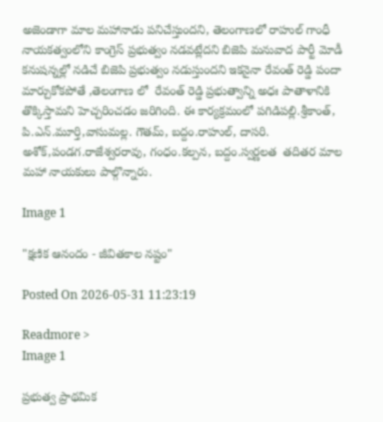అజెండాగా మాల మహానాడు పనిచేస్తుందని, తెలంగాణలో రాహుల్ గాంధీ నాయకత్వంలోని కాంగ్రెస్ ప్రభుత్వం నడవట్లేదని బిజెపి మనువాద పార్టీ మోడీ కనుషన్నల్లో నడిచే బిజెపి ప్రభుత్వం నడుస్తుందని ఇకనైనా రేవంత్ రెడ్డి పందా మార్చుకోకపోతే ,తెలంగాణ లో  రేవంత్ రెడ్డి ప్రభుత్వాన్ని అధః పాతాళానికి తొక్కిస్తామని హెచ్చరించడం జరిగింది. ఈ కార్యక్రమంలో పగిడిపల్లి.శ్రీకాంత్, పి.ఎన్.మూర్తి,వాసుమల్ల. గౌతమ్, బద్దం.రాహుల్, దాసరి. అశోక్,పండగ.రాజేశ్వరరావు, గంధం.కల్పన, బద్దం.స్వర్ణలత  తదితర మాల మహా నాయకులు పాల్గొన్నారు.

Image 1

"క్షణిక ఆనందం - జీవితకాల నష్టం"

Posted On 2026-05-31 11:23:19

Readmore >
Image 1

ప్రభుత్వ ప్రాథమిక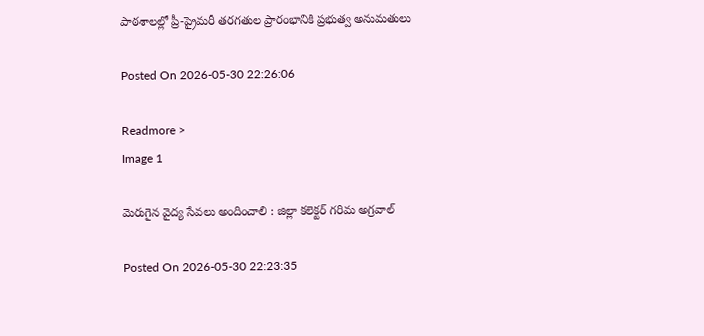పాఠశాలల్లో ప్రీ-ప్రైమరీ తరగతుల ప్రారంభానికి ప్రభుత్వ అనుమతులు

Posted On 2026-05-30 22:26:06

Readmore >
Image 1

మెరుగైన వైద్య సేవలు అందించాలి : జిల్లా కలెక్టర్ గరిమ అగ్రవాల్

Posted On 2026-05-30 22:23:35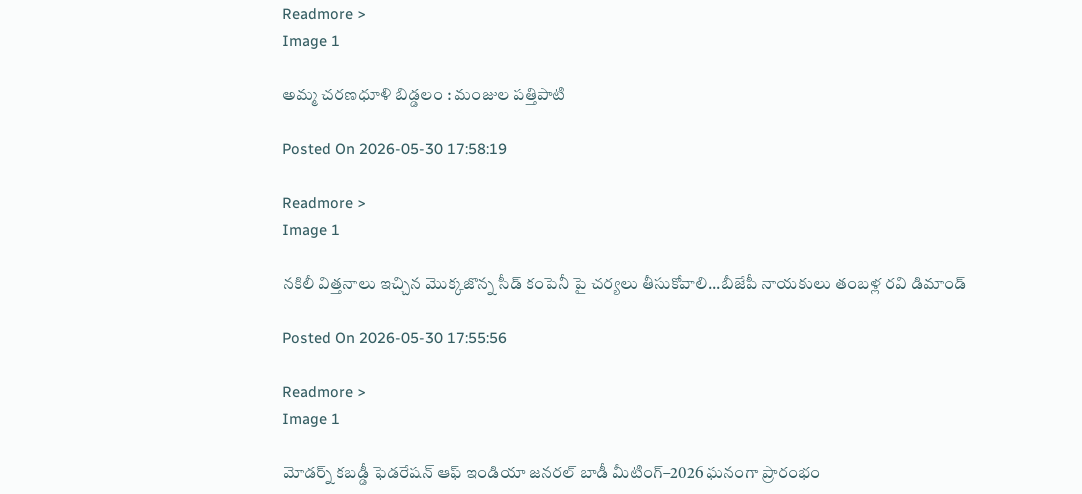Readmore >
Image 1

అమ్మ చరణధూళి బిడ్డలం : మంజుల పత్తిపాటి

Posted On 2026-05-30 17:58:19

Readmore >
Image 1

నకిలీ విత్తనాలు ఇచ్చిన మొక్కజొన్న సీడ్ కంపెనీ పై చర్యలు తీసుకోవాలి...బీజేపీ నాయకులు తంబళ్ల రవి డిమాండ్

Posted On 2026-05-30 17:55:56

Readmore >
Image 1

మోడర్న్ కబడ్డీ ఫెడరేషన్ ఆఫ్ ఇండియా జనరల్ బాడీ మీటింగ్–2026 ఘనంగా ప్రారంభం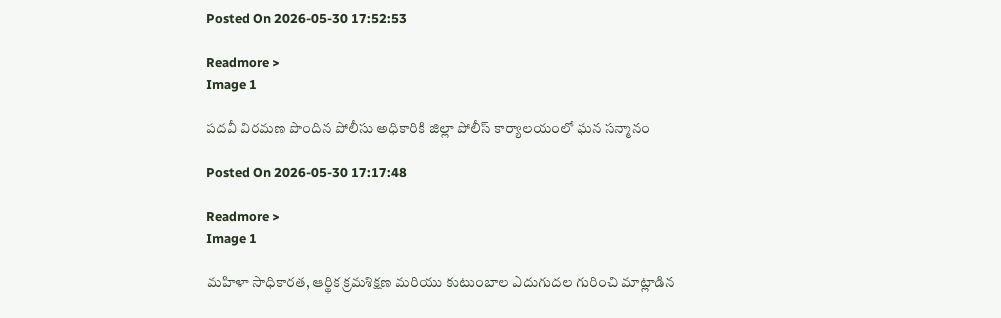Posted On 2026-05-30 17:52:53

Readmore >
Image 1

పదవీ విరమణ పొందిన పోలీసు అధికారికి జిల్లా పోలీస్ కార్యాలయంలో ఘన సన్మానం

Posted On 2026-05-30 17:17:48

Readmore >
Image 1

మహిళా సాధికారత, ఆర్థిక క్రమశిక్షణ మరియు కుటుంబాల ఎదుగుదల గురించి మాట్లాడిన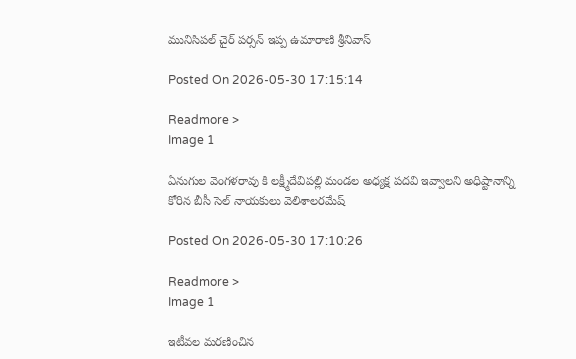మునిసిపల్ చైర్ పర్సన్ ఇప్ప ఉమారాణి శ్రీనివాస్

Posted On 2026-05-30 17:15:14

Readmore >
Image 1

ఏనుగుల వెంగళరావు కి లక్ష్మీదేవిపల్లి మండల అధ్యక్ష పదవి ఇవ్వాలని అధిష్టానాన్ని కోరిన బీసీ సెల్ నాయకులు వెలిశాలరమేష్

Posted On 2026-05-30 17:10:26

Readmore >
Image 1

ఇటీవల మరణించిన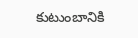కుటుంబానికి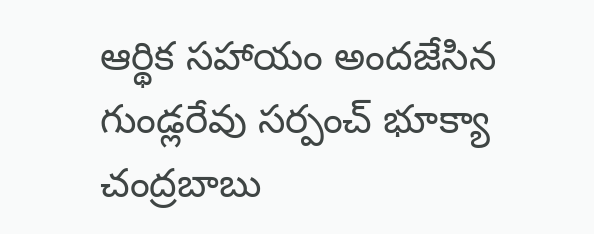ఆర్థిక సహాయం అందజేసిన గుండ్లరేవు సర్పంచ్ భూక్యా చంద్రబాబు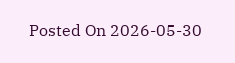Posted On 2026-05-30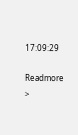17:09:29

Readmore >